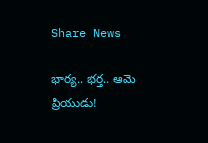Share News

భార్య.. భర్త.. ఆమె ప్రియుడు!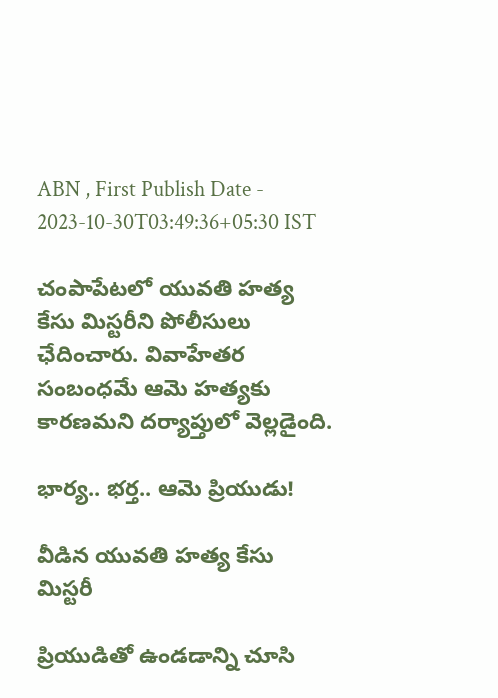ABN , First Publish Date - 2023-10-30T03:49:36+05:30 IST

చంపాపేటలో యువతి హత్య కేసు మిస్టరీని పోలీసులు ఛేదించారు. వివాహేతర సంబంధమే ఆమె హత్యకు కారణమని దర్యాప్తులో వెల్లడైంది.

భార్య.. భర్త.. ఆమె ప్రియుడు!

వీడిన యువతి హత్య కేసు మిస్టరీ

ప్రియుడితో ఉండడాన్ని చూసి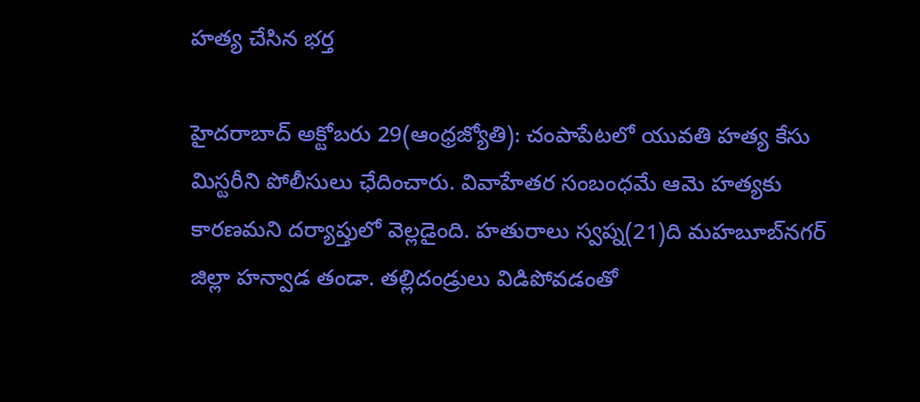హత్య చేసిన భర్త

హైదరాబాద్‌ అక్టోబరు 29(ఆంధ్రజ్యోతి): చంపాపేటలో యువతి హత్య కేసు మిస్టరీని పోలీసులు ఛేదించారు. వివాహేతర సంబంధమే ఆమె హత్యకు కారణమని దర్యాప్తులో వెల్లడైంది. హతురాలు స్వప్న(21)ది మహబూబ్‌నగర్‌ జిల్లా హన్వాడ తండా. తల్లిదండ్రులు విడిపోవడంతో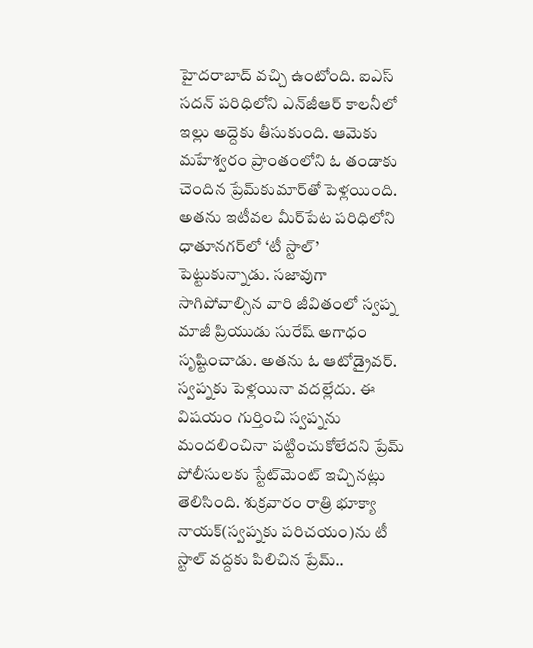హైదరాబాద్‌ వచ్చి ఉంటోంది. ఐఎస్‌ సదన్‌ పరిధిలోని ఎన్‌జీఆర్‌ కాలనీలో ఇల్లు అద్దెకు తీసుకుంది. ఆమెకు మహేశ్వరం ప్రాంతంలోని ఓ తండాకు చెందిన ప్రేమ్‌కుమార్‌తో పెళ్లయింది. అతను ఇటీవల మీర్‌పేట పరిధిలోని ధాతూనగర్‌లో ‘టీ స్టాల్‌’ పెట్టుకున్నాడు. సజావుగా సాగిపోవాల్సిన వారి జీవితంలో స్వప్న మాజీ ప్రియుడు సురేష్‌ అగాధం సృష్టించాడు. అతను ఓ ఆటోడ్రైవర్‌. స్వప్నకు పెళ్లయినా వదల్లేదు. ఈ విషయం గుర్తించి స్వప్నను మందలించినా పట్టించుకోలేదని ప్రేమ్‌ పోలీసులకు స్టేట్‌మెంట్‌ ఇచ్చినట్లు తెలిసింది. శుక్రవారం రాత్రి భూక్యా నాయక్‌(స్వప్నకు పరిచయం)ను టీ స్టాల్‌ వద్దకు పిలిచిన ప్రేమ్‌..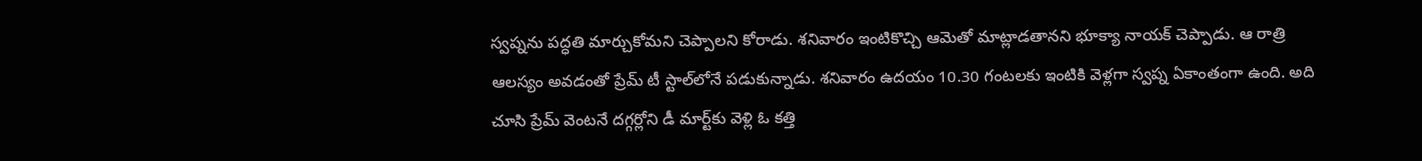స్వప్నను పద్ధతి మార్చుకోమని చెప్పాలని కోరాడు. శనివారం ఇంటికొచ్చి ఆమెతో మాట్లాడతానని భూక్యా నాయక్‌ చెప్పాడు. ఆ రాత్రి ఆలస్యం అవడంతో ప్రేమ్‌ టీ స్టాల్‌లోనే పడుకున్నాడు. శనివారం ఉదయం 10.30 గంటలకు ఇంటికి వెళ్లగా స్వప్న ఏకాంతంగా ఉంది. అది చూసి ప్రేమ్‌ వెంటనే దగ్గర్లోని డీ మార్ట్‌కు వెళ్లి ఓ కత్తి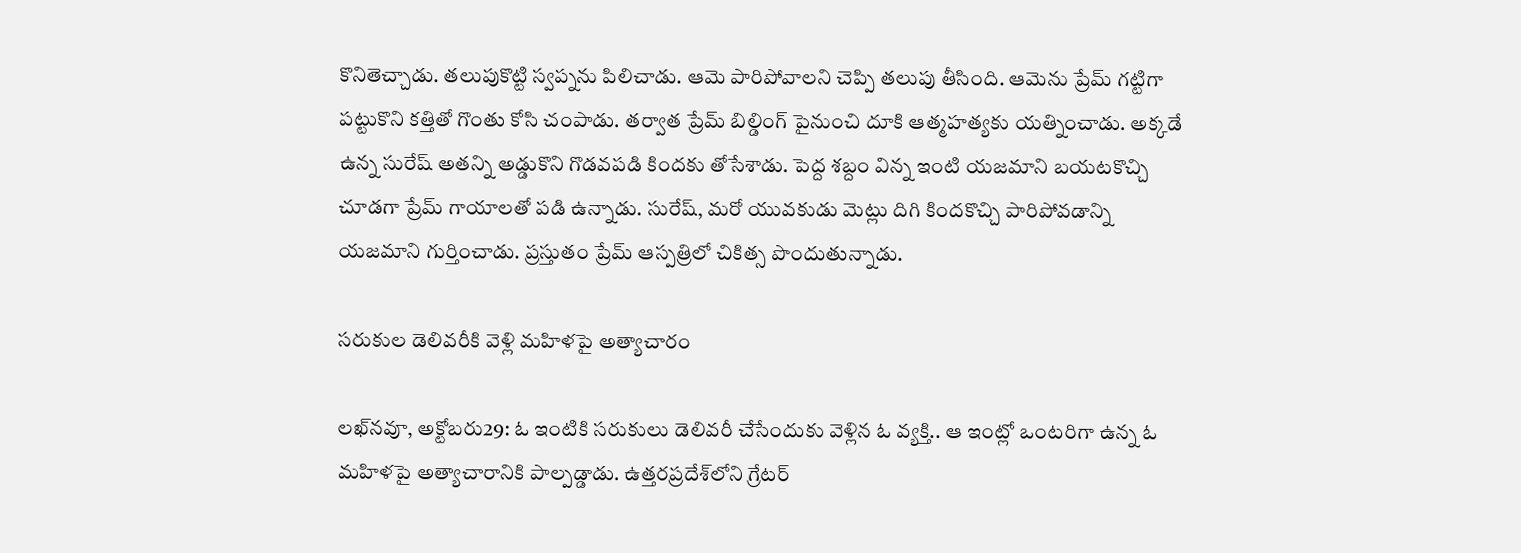కొనితెచ్చాడు. తలుపుకొట్టి స్వప్నను పిలిచాడు. ఆమె పారిపోవాలని చెప్పి తలుపు తీసింది. ఆమెను ప్రేమ్‌ గట్టిగా పట్టుకొని కత్తితో గొంతు కోసి చంపాడు. తర్వాత ప్రేమ్‌ బిల్డింగ్‌ పైనుంచి దూకి ఆత్మహత్యకు యత్నించాడు. అక్కడే ఉన్న సురేష్‌ అతన్ని అడ్డుకొని గొడవపడి కిందకు తోసేశాడు. పెద్ద శబ్దం విన్న ఇంటి యజమాని బయటకొచ్చి చూడగా ప్రేమ్‌ గాయాలతో పడి ఉన్నాడు. సురేష్‌, మరో యువకుడు మెట్లు దిగి కిందకొచ్చి పారిపోవడాన్ని యజమాని గుర్తించాడు. ప్రస్తుతం ప్రేమ్‌ ఆస్పత్రిలో చికిత్స పొందుతున్నాడు.

సరుకుల డెలివరీకి వెళ్లి మహిళపై అత్యాచారం

లఖ్‌నవూ, అక్టోబరు29: ఓ ఇంటికి సరుకులు డెలివరీ చేసేందుకు వెళ్లిన ఓ వ్యక్తి.. ఆ ఇంట్లో ఒంటరిగా ఉన్న ఓ మహిళపై అత్యాచారానికి పాల్పడ్డాడు. ఉత్తరప్రదేశ్‌లోని గ్రేటర్‌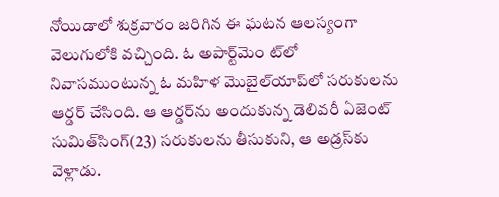నోయిడాలో శుక్రవారం జరిగిన ఈ ఘటన ఆలస్యంగా వెలుగులోకి వచ్చింది. ఓ అపార్ట్‌మెం ట్‌లో నివాసముంటున్న ఓ మహిళ మొబైల్‌యాప్‌లో సరుకులను ఆర్డర్‌ చేసింది. ఆ ఆర్డర్‌ను అందుకున్న డెలివరీ ఏజెంట్‌ సుమిత్‌సింగ్‌(23) సరుకులను తీసుకుని, ఆ అడ్రస్‌కు వెళ్లాడు.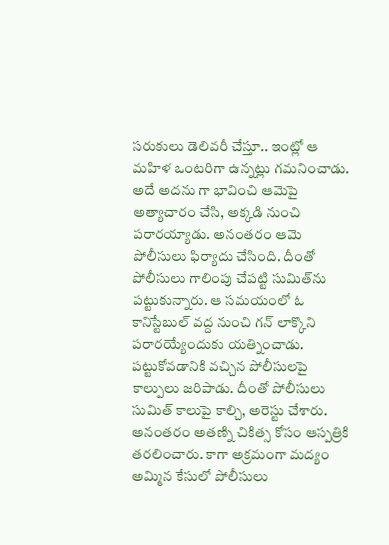సరుకులు డెలివరీ చేస్తూ.. ఇంట్లో ఆ మహిళ ఒంటరిగా ఉన్నట్లు గమనించాడు. అదే అదను గా భావించి ఆమెపై అత్యాచారం చేసి, అక్కడి నుంచి పరారయ్యాడు. అనంతరం ఆమె పోలీసులు ఫిర్యాదు చేసింది. దీంతో పోలీసులు గాలింపు చేపట్టి సుమిత్‌ను పట్టుకున్నారు. ఆ సమయంలో ఓ కానిస్టేబుల్‌ వద్ద నుంచి గన్‌ లాక్కొని పరారయ్యేందుకు యత్నించాడు. పట్టుకోవడానికి వచ్చిన పోలీసులపై కాల్పులు జరిపాడు. దీంతో పోలీసులు సుమిత్‌ కాలుపై కాల్చి, అరెస్టు చేశారు. అనంతరం అతణ్ని చికిత్స కోసం ఆస్పత్రికి తరలించారు. కాగా అక్రమంగా మద్యం అమ్మిన కేసులో పోలీసులు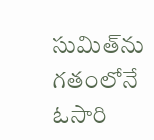సుమిత్‌ను గతంలోనే ఓసారి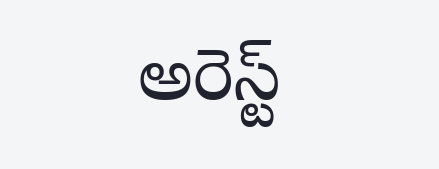అరెస్ట్‌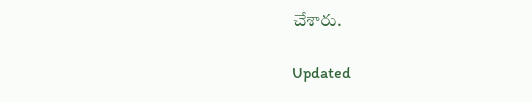చేశారు.

Updated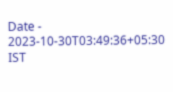Date - 2023-10-30T03:49:36+05:30 IST